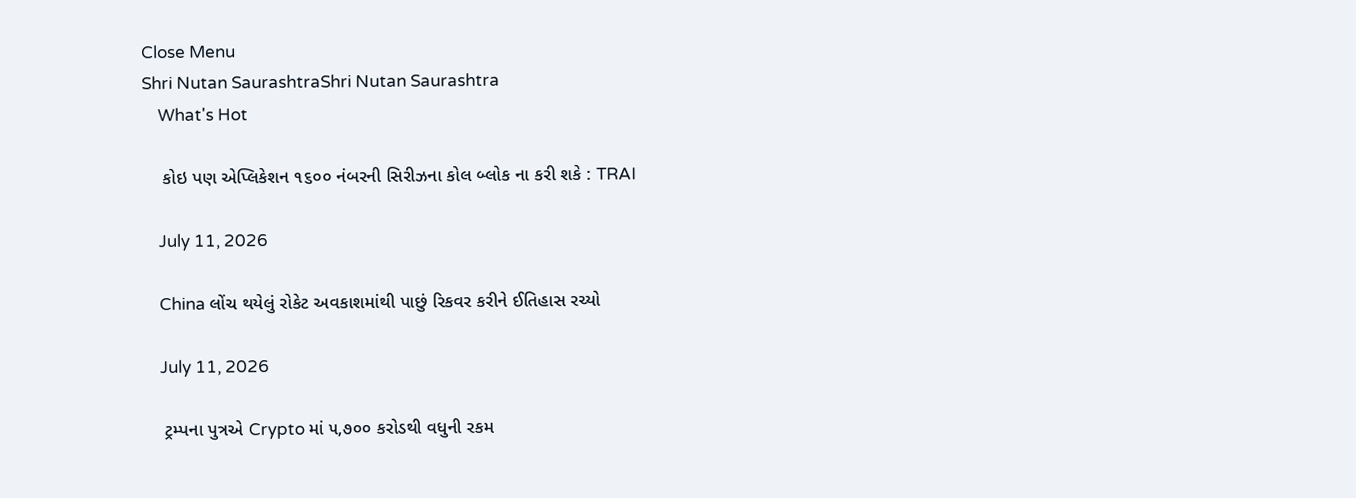Close Menu
Shri Nutan SaurashtraShri Nutan Saurashtra
    What's Hot

    કોઇ પણ એપ્લિકેશન ૧૬૦૦ નંબરની સિરીઝના કોલ બ્લોક ના કરી શકે : TRAI

    July 11, 2026

    China લોંચ થયેલું રોકેટ અવકાશમાંથી પાછું રિકવર કરીને ઈતિહાસ રચ્યો

    July 11, 2026

    ટ્રમ્પના પુત્રએ Crypto માં ૫,૭૦૦ કરોડથી વધુની રકમ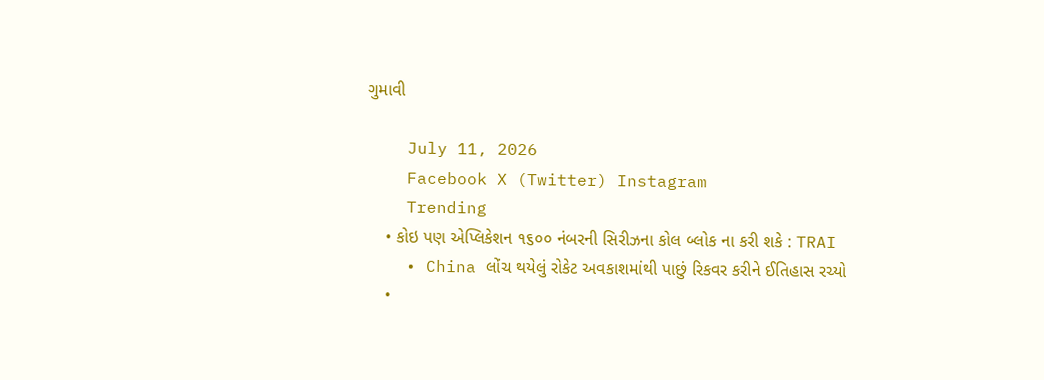ગુમાવી

    July 11, 2026
    Facebook X (Twitter) Instagram
    Trending
    • કોઇ પણ એપ્લિકેશન ૧૬૦૦ નંબરની સિરીઝના કોલ બ્લોક ના કરી શકે : TRAI
    • China લોંચ થયેલું રોકેટ અવકાશમાંથી પાછું રિકવર કરીને ઈતિહાસ રચ્યો
    •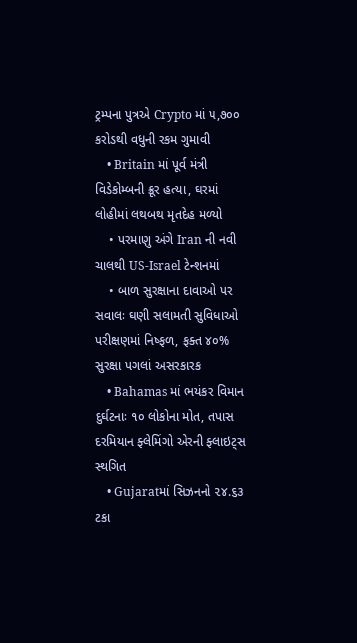ટ્રમ્પના પુત્રએ Crypto માં ૫,૭૦૦ કરોડથી વધુની રકમ ગુમાવી
    • Britain માં પૂર્વ મંત્રી વિડેકોમ્બની ક્રૂર હત્યા, ઘરમાં લોહીમાં લથબથ મૃતદેહ મળ્યો
    • પરમાણુ અંગે Iran ની નવી ચાલથી US-Israel ટેન્શનમાં
    • બાળ સુરક્ષાના દાવાઓ પર સવાલઃ ઘણી સલામતી સુવિધાઓ પરીક્ષણમાં નિષ્ફળ, ફક્ત ૪૦% સુરક્ષા પગલાં અસરકારક
    • Bahamas માં ભયંકર વિમાન દુર્ઘટનાઃ ૧૦ લોકોના મોત, તપાસ દરમિયાન ફ્લેમિંગો એરની ફ્લાઇટ્‌સ સ્થગિત
    • Gujaratમાં સિઝનનો ૨૪.૬૩ ટકા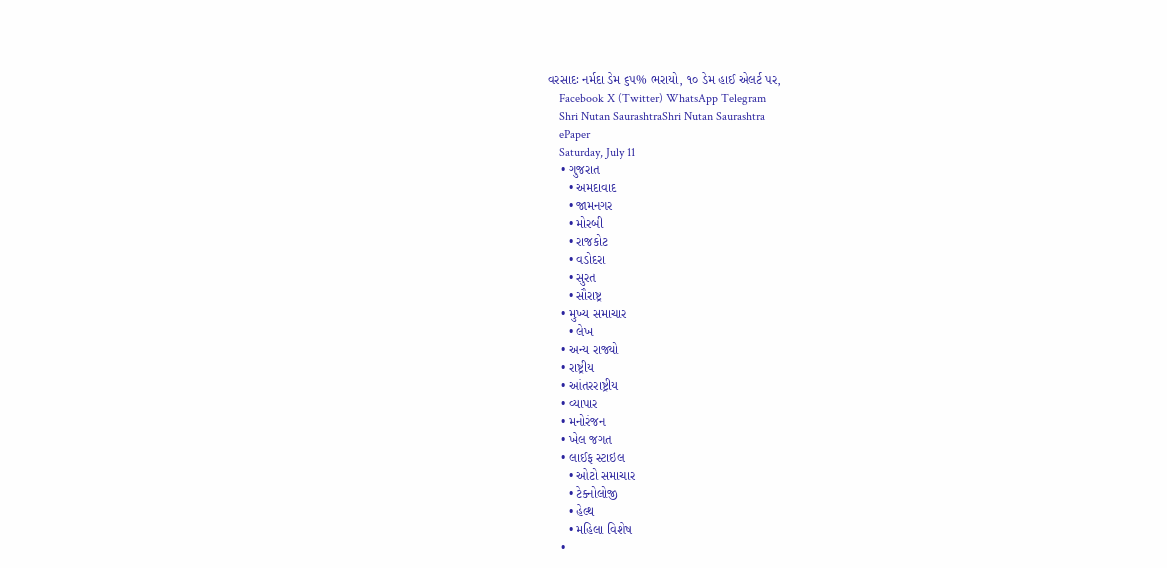વરસાદઃ નર્મદા ડેમ ૬૫% ભરાયો, ૧૦ ડેમ હાઈ એલર્ટ પર,
    Facebook X (Twitter) WhatsApp Telegram
    Shri Nutan SaurashtraShri Nutan Saurashtra
    ePaper
    Saturday, July 11
    • ગુજરાત
      • અમદાવાદ
      • જામનગર
      • મોરબી
      • રાજકોટ
      • વડોદરા
      • સુરત
      • સૌરાષ્ટ્ર
    • મુખ્ય સમાચાર
      • લેખ
    • અન્ય રાજ્યો
    • રાષ્ટ્રીય
    • આંતરરાષ્ટ્રીય
    • વ્યાપાર
    • મનોરંજન
    • ખેલ જગત
    • લાઈફ સ્ટાઇલ
      • ઓટો સમાચાર
      • ટેક્નોલોજી
      • હેલ્થ
      • મહિલા વિશેષ
    •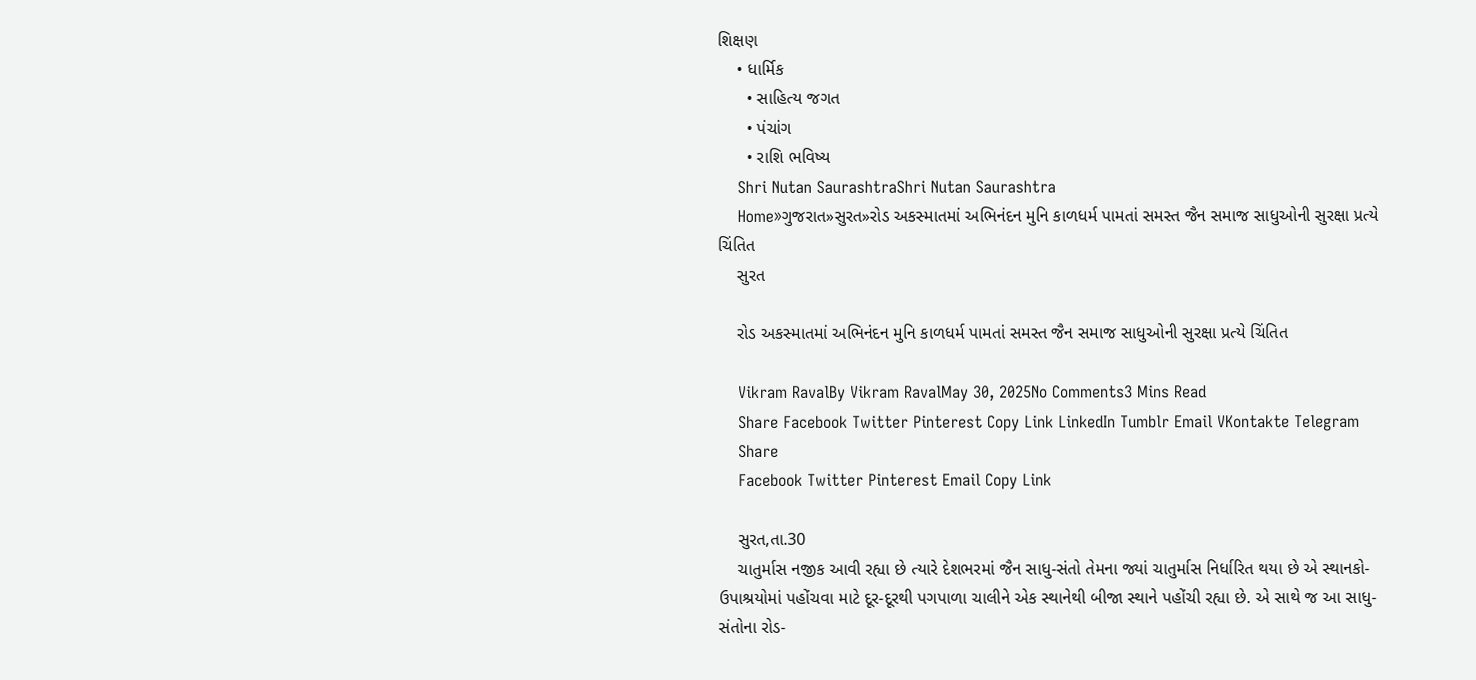શિક્ષણ
    • ધાર્મિક
      • સાહિત્ય જગત
      • પંચાંગ
      • રાશિ ભવિષ્ય
    Shri Nutan SaurashtraShri Nutan Saurashtra
    Home»ગુજરાત»સુરત»રોડ અકસ્માતમાં અભિનંદન મુનિ કાળધર્મ પામતાં સમસ્ત જૈન સમાજ સાધુઓની સુરક્ષા પ્રત્યે ચિંતિત
    સુરત

    રોડ અકસ્માતમાં અભિનંદન મુનિ કાળધર્મ પામતાં સમસ્ત જૈન સમાજ સાધુઓની સુરક્ષા પ્રત્યે ચિંતિત

    Vikram RavalBy Vikram RavalMay 30, 2025No Comments3 Mins Read
    Share Facebook Twitter Pinterest Copy Link LinkedIn Tumblr Email VKontakte Telegram
    Share
    Facebook Twitter Pinterest Email Copy Link

    સુરત,તા.30
    ચાતુર્માસ નજીક આવી રહ્યા છે ત્યારે દેશભરમાં જૈન સાધુ-સંતો તેમના જ્યાં ચાતુર્માસ નિર્ધારિત થયા છે એ સ્થાનકો-ઉપાશ્રયોમાં પહોંચવા માટે દૂર-દૂરથી પગપાળા ચાલીને એક સ્થાનેથી બીજા સ્થાને પહોંચી રહ્યા છે. એ સાથે જ આ સાધુ-સંતોના રોડ-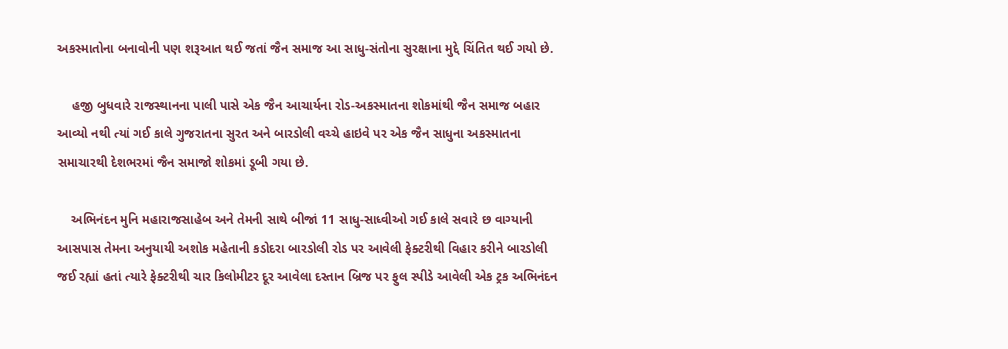અકસ્માતોના બનાવોની પણ શરૂઆત થઈ જતાં જૈન સમાજ આ સાધુ-સંતોના સુરક્ષાના મુદ્દે ચિંતિત થઈ ગયો છે.

    હજી બુધવારે રાજસ્થાનના પાલી પાસે એક જૈન આચાર્યના રોડ-અકસ્માતના શોકમાંથી જૈન સમાજ બહાર આવ્યો નથી ત્યાં ગઈ કાલે ગુજરાતના સુરત અને બારડોલી વચ્ચે હાઇવે પર એક જૈન સાધુના અકસ્માતના સમાચારથી દેશભરમાં જૈન સમાજો શોકમાં ડૂબી ગયા છે.

    અભિનંદન મુનિ મહારાજસાહેબ અને તેમની સાથે બીજાં 11 સાધુ-સાધ્વીઓ ગઈ કાલે સવારે છ વાગ્યાની આસપાસ તેમના અનુયાયી અશોક મહેતાની કડોદરા બારડોલી રોડ પર આવેલી ફેક્ટરીથી વિહાર કરીને બારડોલી જઈ રહ્યાં હતાં ત્યારે ફેક્ટરીથી ચાર કિલોમીટર દૂર આવેલા દસ્તાન બ્રિજ પર ફુલ સ્પીડે આવેલી એક ટ્રક અભિનંદન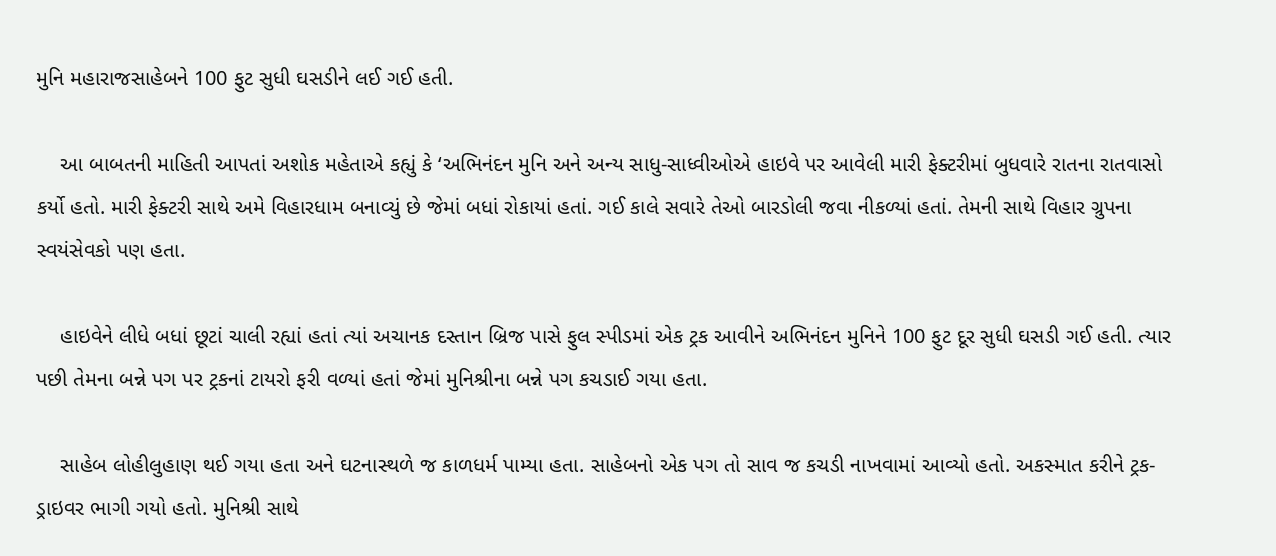મુનિ મહારાજસાહેબને 100 ફુટ સુધી ઘસડીને લઈ ગઈ હતી.

    આ બાબતની માહિતી આપતાં અશોક મહેતાએ કહ્યું કે ‘અભિનંદન મુનિ અને અન્ય સાધુ-સાધ્વીઓએ હાઇવે પર આવેલી મારી ફેક્ટરીમાં બુધવારે રાતના રાતવાસો કર્યો હતો. મારી ફેક્ટરી સાથે અમે વિહારધામ બનાવ્યું છે જેમાં બધાં રોકાયાં હતાં. ગઈ કાલે સવારે તેઓ બારડોલી જવા નીકળ્યાં હતાં. તેમની સાથે વિહાર ગ્રુપના સ્વયંસેવકો પણ હતા.

    હાઇવેને લીધે બધાં છૂટાં ચાલી રહ્યાં હતાં ત્યાં અચાનક દસ્તાન બ્રિજ પાસે ફુલ સ્પીડમાં એક ટ્રક આવીને અભિનંદન મુનિને 100 ફુટ દૂર સુધી ઘસડી ગઈ હતી. ત્યાર પછી તેમના બન્ને પગ પર ટ્રકનાં ટાયરો ફરી વળ્યાં હતાં જેમાં મુનિશ્રીના બન્ને પગ કચડાઈ ગયા હતા.

    સાહેબ લોહીલુહાણ થઈ ગયા હતા અને ઘટનાસ્થળે જ કાળધર્મ પામ્યા હતા. સાહેબનો એક પગ તો સાવ જ કચડી નાખવામાં આવ્યો હતો. અકસ્માત કરીને ટ્રક-ડ્રાઇવર ભાગી ગયો હતો. મુનિશ્રી સાથે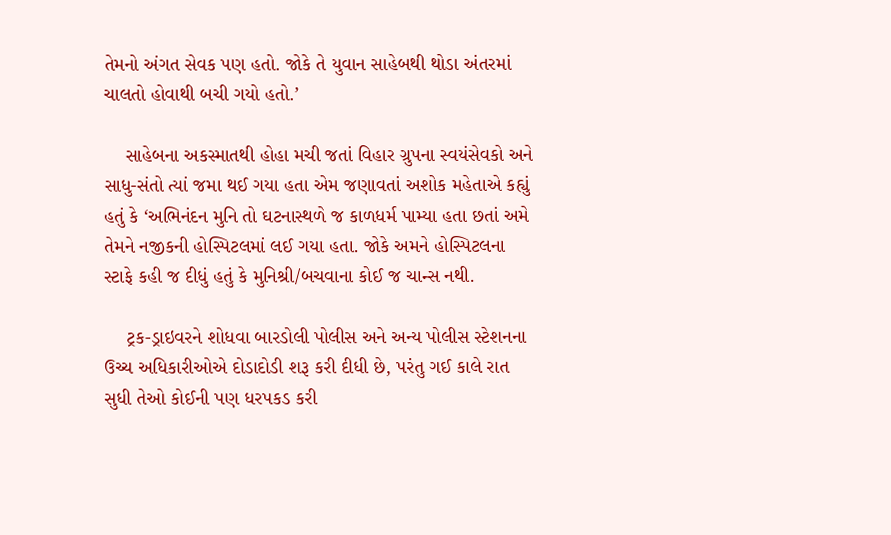તેમનો અંગત સેવક પણ હતો. જોકે તે યુવાન સાહેબથી થોડા અંતરમાં ચાલતો હોવાથી બચી ગયો હતો.’

    સાહેબના અકસ્માતથી હોહા મચી જતાં વિહાર ગ્રુપના સ્વયંસેવકો અને સાધુ-સંતો ત્યાં જમા થઈ ગયા હતા એમ જણાવતાં અશોક મહેતાએ કહ્યું હતું કે ‘અભિનંદન મુનિ તો ઘટનાસ્થળે જ કાળધર્મ પામ્યા હતા છતાં અમે તેમને નજીકની હોસ્પિટલમાં લઈ ગયા હતા. જોકે અમને હોસ્પિટલના સ્ટાફે કહી જ દીધું હતું કે મુનિશ્રી/બચવાના કોઈ જ ચાન્સ નથી.

    ટ્રક-ડ્રાઇવરને શોધવા બારડોલી પોલીસ અને અન્ય પોલીસ સ્ટેશનના ઉચ્ચ અધિકારીઓએ દોડાદોડી શરૂ કરી દીધી છે, પરંતુ ગઈ કાલે રાત સુધી તેઓ કોઈની પણ ધરપકડ કરી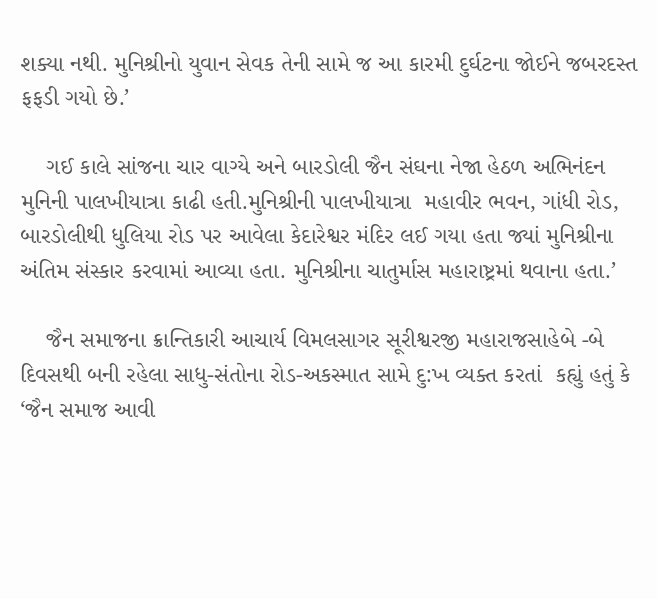શક્યા નથી. મુનિશ્રીનો યુવાન સેવક તેની સામે જ આ કારમી દુર્ઘટના જોઈને જબરદસ્ત ફફડી ગયો છે.’

    ગઈ કાલે સાંજના ચાર વાગ્યે અને બારડોલી જૈન સંઘના નેજા હેઠળ અભિનંદન મુનિની પાલખીયાત્રા કાઢી હતી.મુનિશ્રીની પાલખીયાત્રા  મહાવીર ભવન, ગાંધી રોડ, બારડોલીથી ધુલિયા રોડ પર આવેલા કેદારેશ્વર મંદિર લઈ ગયા હતા જ્યાં મુનિશ્રીના અંતિમ સંસ્કાર કરવામાં આવ્યા હતા. મુનિશ્રીના ચાતુર્માસ મહારાષ્ટ્રમાં થવાના હતા.’

    જૈન સમાજના ક્રાન્તિકારી આચાર્ય વિમલસાગર સૂરીશ્વરજી મહારાજસાહેબે -બે દિવસથી બની રહેલા સાધુ-સંતોના રોડ-અકસ્માત સામે દુ:ખ વ્યક્ત કરતાં  કહ્યું હતું કે ‘જૈન સમાજ આવી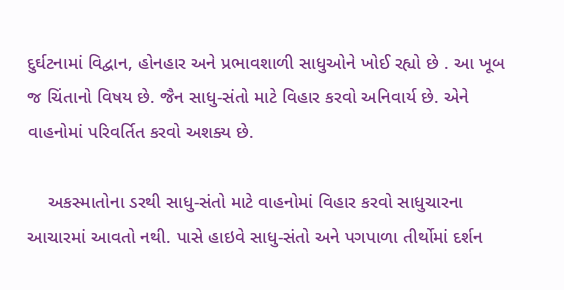દુર્ઘટનામાં વિદ્વાન, હોનહાર અને પ્રભાવશાળી સાધુઓને ખોઈ રહ્યો છે . આ ખૂબ જ ચિંતાનો વિષય છે. જૈન સાધુ-સંતો માટે વિહાર કરવો અનિવાર્ય છે. એને વાહનોમાં પરિવર્તિત કરવો અશક્ય છે.

    અકસ્માતોના ડરથી સાધુ-સંતો માટે વાહનોમાં વિહાર કરવો સાધુચારના આચારમાં આવતો નથી. પાસે હાઇવે સાધુ-સંતો અને પગપાળા તીર્થોમાં દર્શન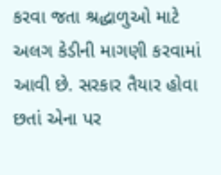કરવા જતા શ્રદ્ધાળુઓ માટે અલગ કેડીની માગણી કરવામાં આવી છે. સરકાર તૈયાર હોવા છતાં એના પર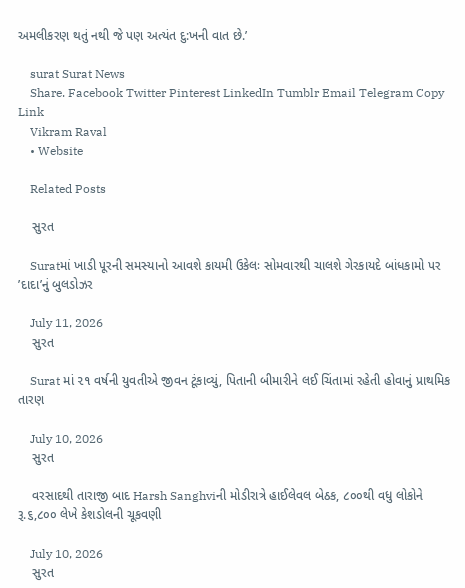અમલીકરણ થતું નથી જે પણ અત્યંત દુ:ખની વાત છે.’

    surat Surat News
    Share. Facebook Twitter Pinterest LinkedIn Tumblr Email Telegram Copy Link
    Vikram Raval
    • Website

    Related Posts

    સુરત

    Suratમાં ખાડી પૂરની સમસ્યાનો આવશે કાયમી ઉકેલઃ સોમવારથી ચાલશે ગેરકાયદે બાંધકામો પર ’દાદા’નું બુલડોઝર

    July 11, 2026
    સુરત

    Surat માં ૨૧ વર્ષની યુવતીએ જીવન ટૂંકાવ્યું, પિતાની બીમારીને લઈ ચિંતામાં રહેતી હોવાનું પ્રાથમિક તારણ

    July 10, 2026
    સુરત

    વરસાદથી તારાજી બાદ Harsh Sanghviની મોડીરાત્રે હાઈલેવલ બેઠક, ૮૦૦થી વધુ લોકોને રૂ.૬,૮૦૦ લેખે કેશડોલની ચૂકવણી

    July 10, 2026
    સુરત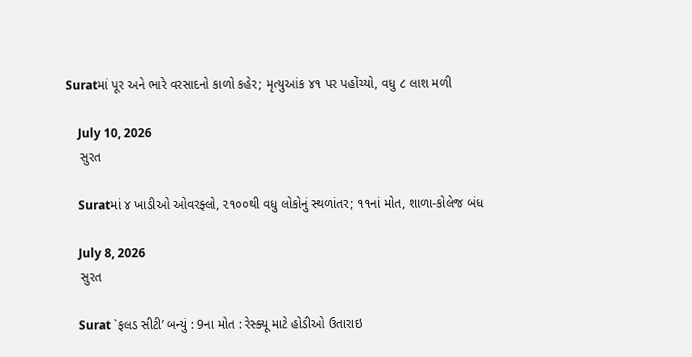Suratમાં પૂર અને ભારે વરસાદનો કાળો કહેર; મૃત્યુઆંક ૪૧ પર પહોંચ્યો, વધુ ૮ લાશ મળી

    July 10, 2026
    સુરત

    Suratમાં ૪ ખાડીઓ ઓવરફ્લો, ૨૧૦૦થી વધુ લોકોનું સ્થળાંતર; ૧૧નાં મોત, શાળા-કોલેજ બંધ

    July 8, 2026
    સુરત

    Surat `ફલડ સીટી’ બન્યું : 9ના મોત : રેસ્ક્યૂ માટે હોડીઓ ઉતારાઇ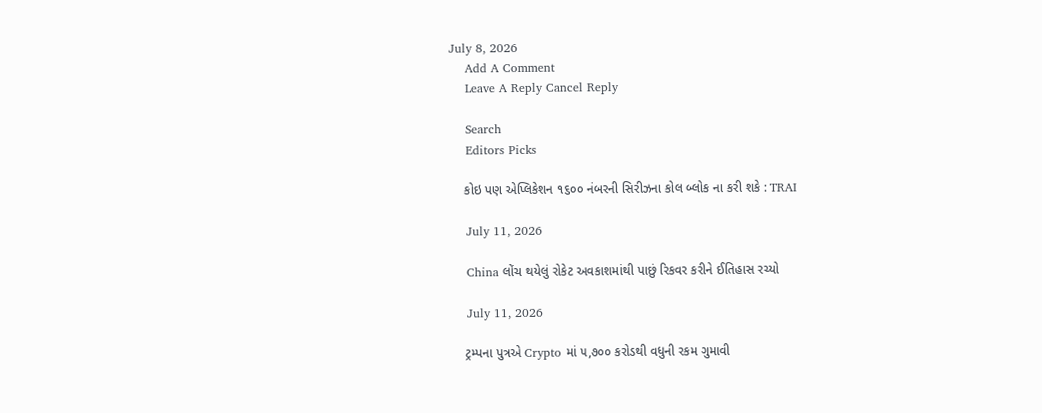July 8, 2026
    Add A Comment
    Leave A Reply Cancel Reply

    Search
    Editors Picks

    કોઇ પણ એપ્લિકેશન ૧૬૦૦ નંબરની સિરીઝના કોલ બ્લોક ના કરી શકે : TRAI

    July 11, 2026

    China લોંચ થયેલું રોકેટ અવકાશમાંથી પાછું રિકવર કરીને ઈતિહાસ રચ્યો

    July 11, 2026

    ટ્રમ્પના પુત્રએ Crypto માં ૫,૭૦૦ કરોડથી વધુની રકમ ગુમાવી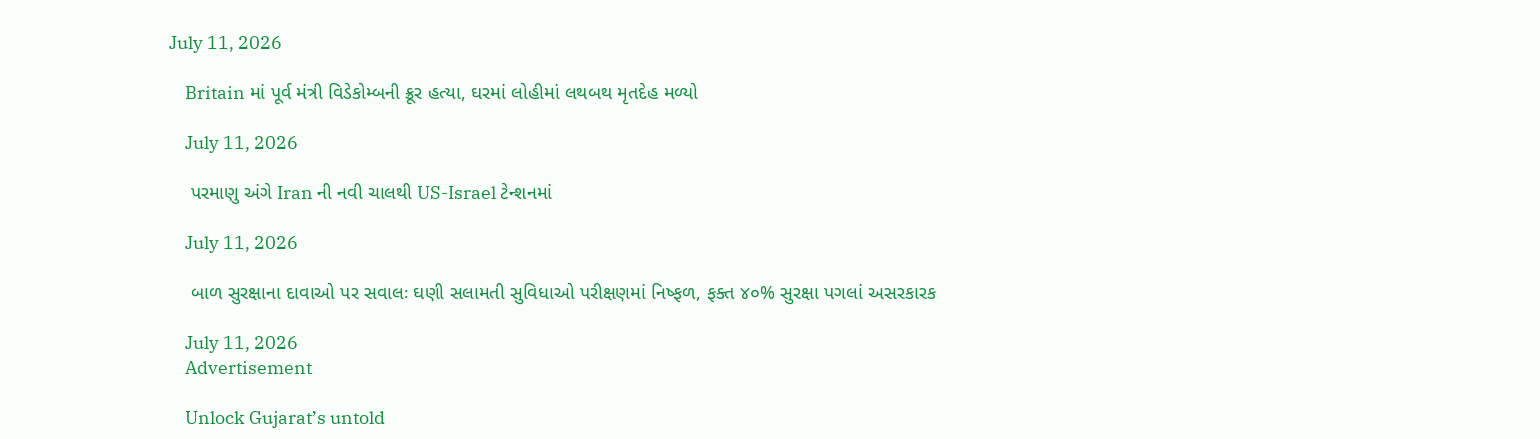July 11, 2026

    Britain માં પૂર્વ મંત્રી વિડેકોમ્બની ક્રૂર હત્યા, ઘરમાં લોહીમાં લથબથ મૃતદેહ મળ્યો

    July 11, 2026

    પરમાણુ અંગે Iran ની નવી ચાલથી US-Israel ટેન્શનમાં

    July 11, 2026

    બાળ સુરક્ષાના દાવાઓ પર સવાલઃ ઘણી સલામતી સુવિધાઓ પરીક્ષણમાં નિષ્ફળ, ફક્ત ૪૦% સુરક્ષા પગલાં અસરકારક

    July 11, 2026
    Advertisement

    Unlock Gujarat’s untold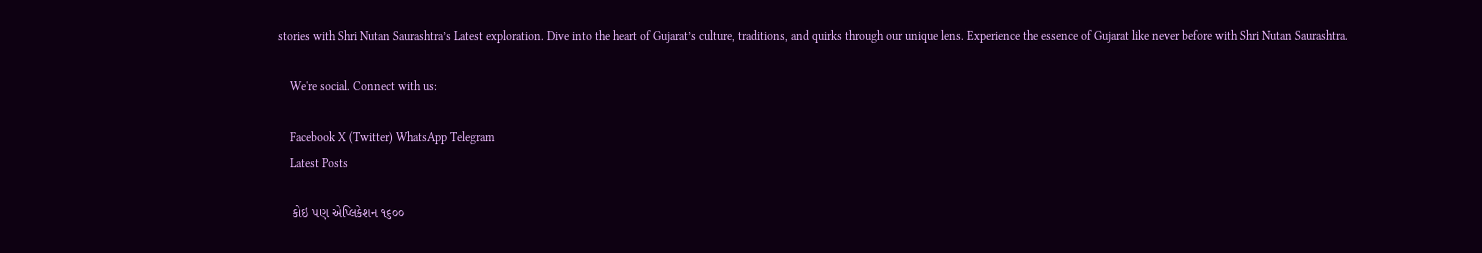stories with Shri Nutan Saurashtra’s Latest exploration. Dive into the heart of Gujarat’s culture, traditions, and quirks through our unique lens. Experience the essence of Gujarat like never before with Shri Nutan Saurashtra.

    We're social. Connect with us:

    Facebook X (Twitter) WhatsApp Telegram
    Latest Posts

    કોઇ પણ એપ્લિકેશન ૧૬૦૦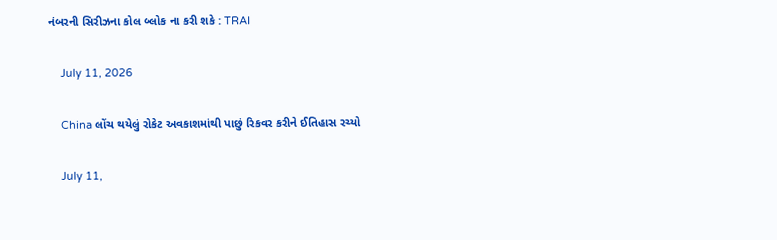નંબરની સિરીઝના કોલ બ્લોક ના કરી શકે : TRAI

    July 11, 2026

    China લોંચ થયેલું રોકેટ અવકાશમાંથી પાછું રિકવર કરીને ઈતિહાસ રચ્યો

    July 11,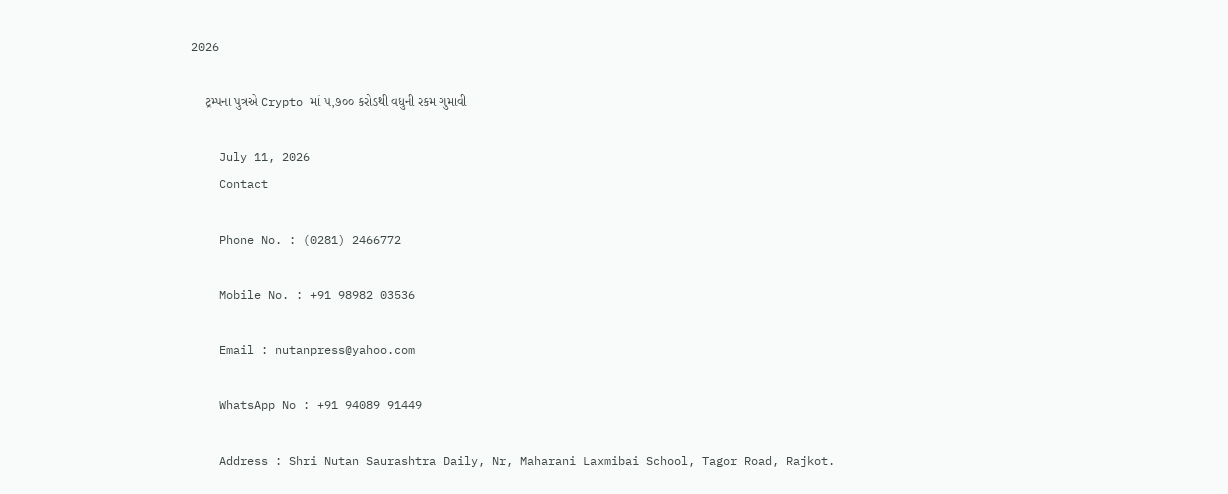2026

    ટ્રમ્પના પુત્રએ Crypto માં ૫,૭૦૦ કરોડથી વધુની રકમ ગુમાવી

    July 11, 2026
    Contact

    Phone No. : (0281) 2466772

    Mobile No. : +91 98982 03536

    Email : nutanpress@yahoo.com

    WhatsApp No : +91 94089 91449

    Address : Shri Nutan Saurashtra Daily, Nr, Maharani Laxmibai School, Tagor Road, Rajkot.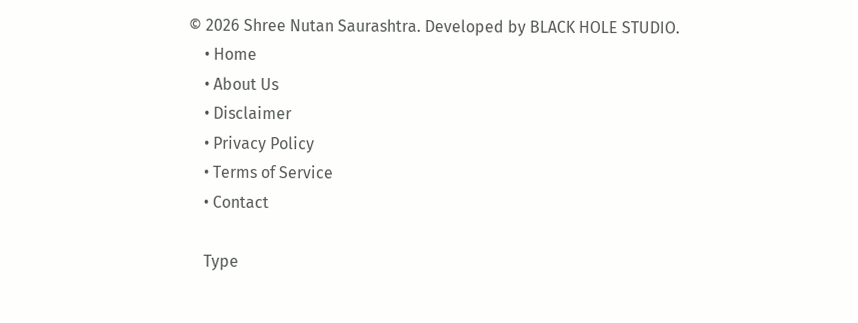© 2026 Shree Nutan Saurashtra. Developed by BLACK HOLE STUDIO.
    • Home
    • About Us
    • Disclaimer
    • Privacy Policy
    • Terms of Service
    • Contact

    Type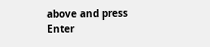above and press Enter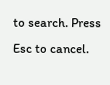to search. Press Esc to cancel.